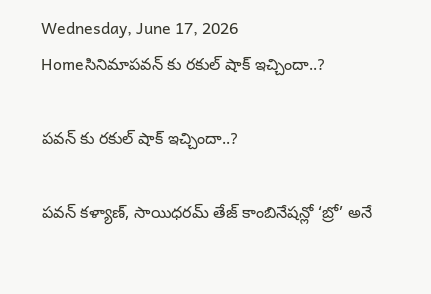Wednesday, June 17, 2026
Homeసినిమాపవన్ కు రకుల్ షాక్ ఇచ్చిందా..?

పవన్ కు రకుల్ షాక్ ఇచ్చిందా..?

పవన్ కళ్యాణ్‌, సాయిధరమ్ తేజ్ కాంబినేషన్లో ‘బ్రో’ అనే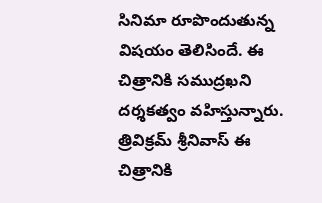సినిమా రూపొందుతున్న విషయం తెలిసిందే. ఈ చిత్రానికి సముద్రఖని దర్శకత్వం వహిస్తున్నారు. త్రివిక్రమ్ శ్రీనివాస్ ఈ చిత్రానికి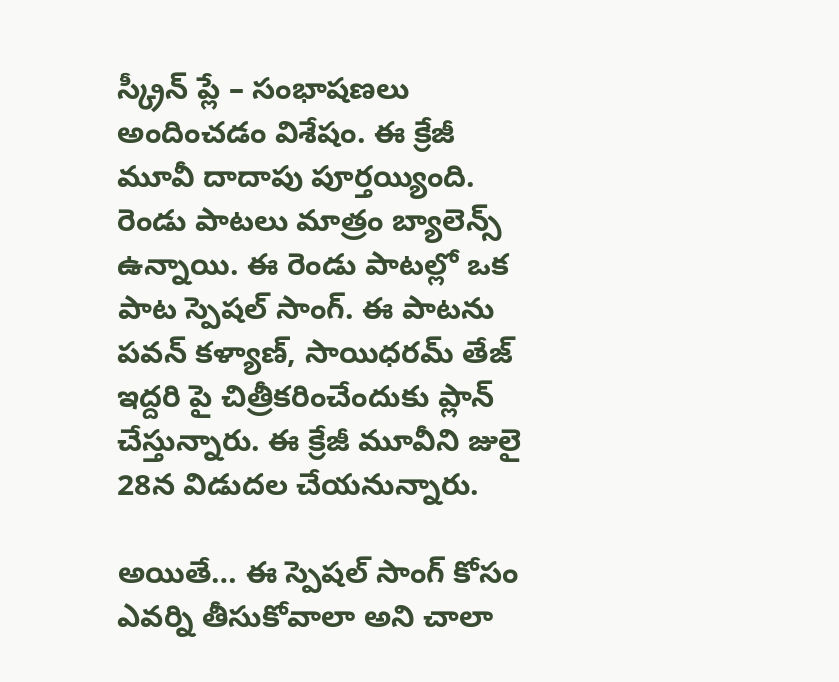స్క్రీన్ ప్లే – సంభాషణలు అందించడం విశేషం. ఈ క్రేజీ మూవీ దాదాపు పూర్తయ్యింది. రెండు పాటలు మాత్రం బ్యాలెన్స్ ఉన్నాయి. ఈ రెండు పాటల్లో ఒక పాట స్పెషల్ సాంగ్. ఈ పాటను పవన్ కళ్యాణ్, సాయిధరమ్ తేజ్ ఇద్దరి పై చిత్రీకరించేందుకు ప్లాన్ చేస్తున్నారు. ఈ క్రేజీ మూవీని జులై 28న విడుదల చేయనున్నారు.

అయితే… ఈ స్పెషల్ సాంగ్ కోసం ఎవర్ని తీసుకోవాలా అని చాలా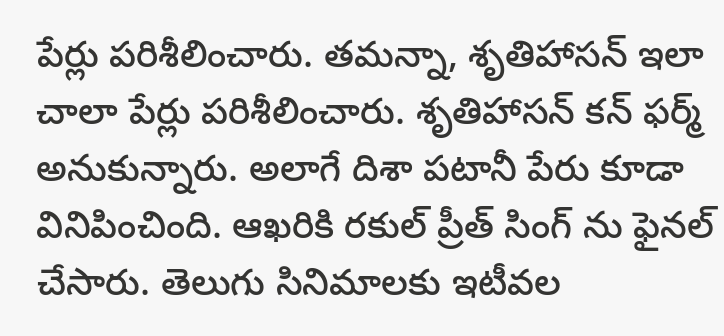పేర్లు పరిశీలించారు. తమన్నా, శృతిహాసన్ ఇలా చాలా పేర్లు పరిశీలించారు. శృతిహాసన్ కన్ ఫర్మ్ అనుకున్నారు. అలాగే దిశా పటానీ పేరు కూడా వినిపించింది. ఆఖరికి రకుల్ ప్రీత్ సింగ్ ను ఫైనల్ చేసారు. తెలుగు సినిమాలకు ఇటీవల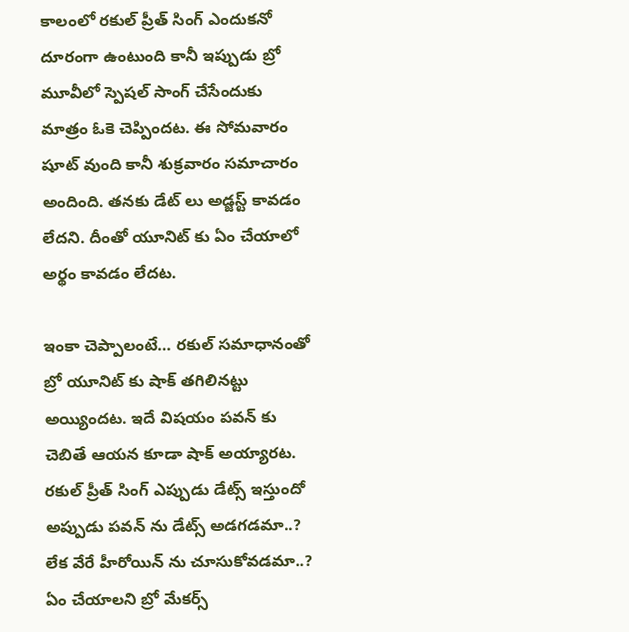కాలంలో రకుల్ ప్రీత్ సింగ్ ఎందుకనో దూరంగా ఉంటుంది కానీ ఇప్పుడు బ్రో మూవీలో స్పెషల్ సాంగ్ చేసేందుకు మాత్రం ఓకె చెప్పిందట. ఈ సోమవారం షూట్ వుంది కానీ శుక్రవారం సమాచారం అందింది. తనకు డేట్ లు అడ్జస్ట్ కావడం లేదని. దీంతో యూనిట్ కు ఏం చేయాలో అర్థం కావడం లేదట.

ఇంకా చెప్పాలంటే… రకుల్ సమాధానంతో బ్రో యూనిట్ కు షాక్ తగిలినట్టు అయ్యిందట. ఇదే విషయం పవన్ కు చెబితే ఆయన కూడా షాక్ అయ్యారట. రకుల్ ప్రీత్ సింగ్ ఎప్పుడు డేట్స్ ఇస్తుందో అప్పుడు పవన్ ను డేట్స్ అడగడమా..? లేక వేరే హీరోయిన్ ను చూసుకోవడమా..? ఏం చేయాలని బ్రో మేకర్స్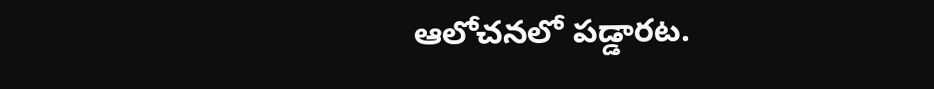ఆలోచనలో పడ్డారట.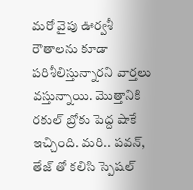మరో వైపు ఊర్వశీ రౌతాలను కూడా పరిశీలిస్తున్నారని వార్తలు వస్తున్నాయి. మొత్తానికి రకుల్ బ్రోకు పెద్ద షాకే ఇచ్చింది. మరి.. పవన్, తేజ్ తో కలిసి స్పెషల్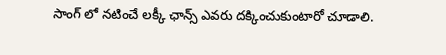సాంగ్ లో నటించే లక్కీ ఛాన్స్ ఎవరు దక్కించుకుంటారో చూడాలి.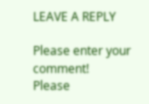LEAVE A REPLY

Please enter your comment!
Please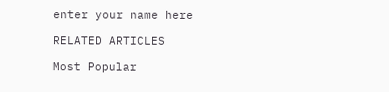enter your name here

RELATED ARTICLES

Most Popular